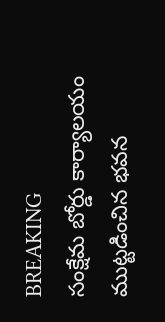BREAKING
సంక్షేమ బోర్డు కార్యాలయం ముట్టడించిన భవన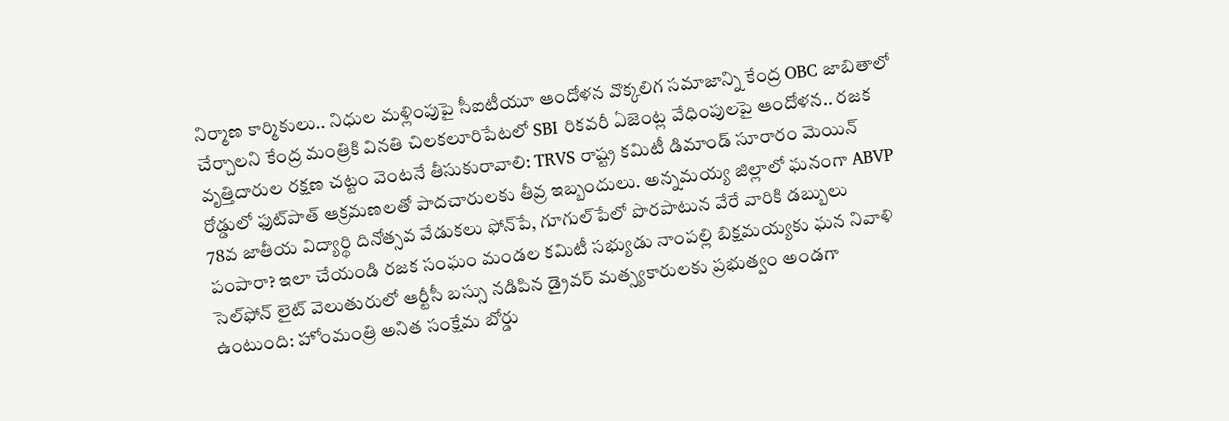నిర్మాణ కార్మికులు.. నిధుల మళ్లింపుపై సీఐటీయూ ఆందోళన వొక్కలిగ సమాజాన్ని కేంద్ర OBC జాబితాలో చేర్చాలని కేంద్ర మంత్రికి వినతి చిలకలూరిపేటలో SBI రికవరీ ఏజెంట్ల వేధింపులపై ఆందోళన.. రజక వృత్తిదారుల రక్షణ చట్టం వెంటనే తీసుకురావాలి: TRVS రాష్ట్ర కమిటీ డిమాండ్ సూరారం మెయిన్ రోడ్డులో ఫుట్‌పాత్ ఆక్రమణలతో పాదచారులకు తీవ్ర ఇబ్బందులు. అన్నమయ్య జిల్లాలో ఘనంగా ABVP 78వ జాతీయ విద్యార్థి దినోత్సవ వేడుకలు ఫోన్‌పే, గూగుల్‌పేలో పొరపాటున వేరే వారికి డబ్బులు పంపారా? ఇలా చేయండి రజక సంఘం మండల కమిటీ సభ్యుడు నాంపల్లి బిక్షమయ్యకు ఘన నివాళి సెల్‌ఫోన్ లైట్ వెలుతురులో ఆర్టీసీ బస్సు నడిపిన డ్రైవర్ మత్స్యకారులకు ప్రభుత్వం అండగా ఉంటుంది: హోంమంత్రి అనిత సంక్షేమ బోర్డు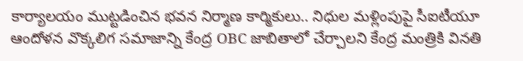కార్యాలయం ముట్టడించిన భవన నిర్మాణ కార్మికులు.. నిధుల మళ్లింపుపై సీఐటీయూ ఆందోళన వొక్కలిగ సమాజాన్ని కేంద్ర OBC జాబితాలో చేర్చాలని కేంద్ర మంత్రికి వినతి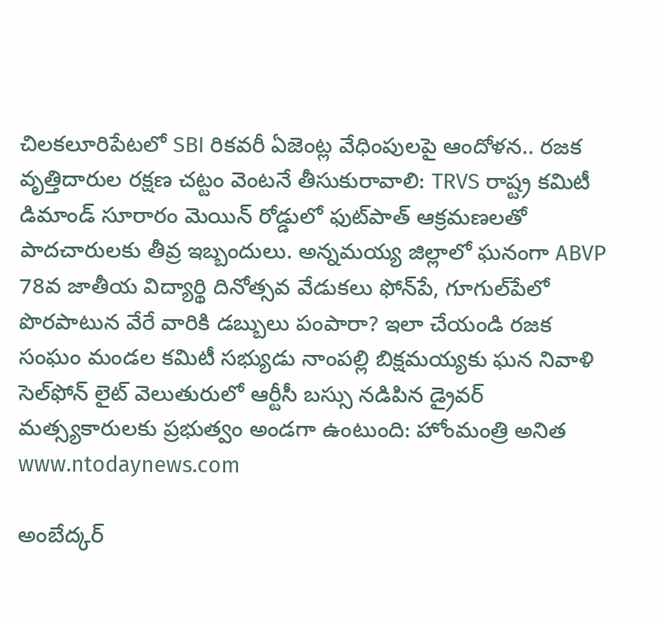చిలకలూరిపేటలో SBI రికవరీ ఏజెంట్ల వేధింపులపై ఆందోళన.. రజక వృత్తిదారుల రక్షణ చట్టం వెంటనే తీసుకురావాలి: TRVS రాష్ట్ర కమిటీ డిమాండ్ సూరారం మెయిన్ రోడ్డులో ఫుట్‌పాత్ ఆక్రమణలతో పాదచారులకు తీవ్ర ఇబ్బందులు. అన్నమయ్య జిల్లాలో ఘనంగా ABVP 78వ జాతీయ విద్యార్థి దినోత్సవ వేడుకలు ఫోన్‌పే, గూగుల్‌పేలో పొరపాటున వేరే వారికి డబ్బులు పంపారా? ఇలా చేయండి రజక సంఘం మండల కమిటీ సభ్యుడు నాంపల్లి బిక్షమయ్యకు ఘన నివాళి సెల్‌ఫోన్ లైట్ వెలుతురులో ఆర్టీసీ బస్సు నడిపిన డ్రైవర్ మత్స్యకారులకు ప్రభుత్వం అండగా ఉంటుంది: హోంమంత్రి అనిత
www.ntodaynews.com

అంబేద్కర్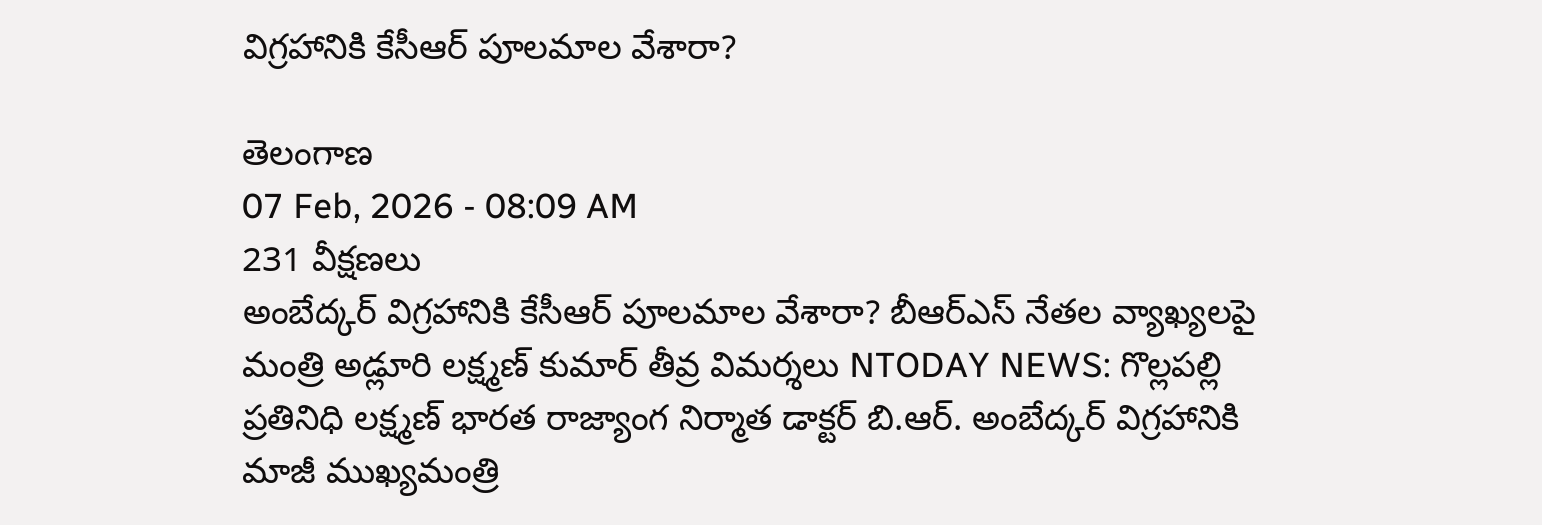విగ్రహానికి కేసీఆర్ పూలమాల వేశారా?

తెలంగాణ
07 Feb, 2026 - 08:09 AM
231 వీక్షణలు
అంబేద్కర్ విగ్రహానికి కేసీఆర్ పూలమాల వేశారా? బీఆర్ఎస్ నేతల వ్యాఖ్యలపై మంత్రి అడ్లూరి లక్ష్మణ్ కుమార్ తీవ్ర విమర్శలు NTODAY NEWS: గొల్లపల్లి ప్రతినిధి లక్ష్మణ్ భారత రాజ్యాంగ నిర్మాత డాక్టర్ బి.ఆర్. అంబేద్కర్ విగ్రహానికి మాజీ ముఖ్యమంత్రి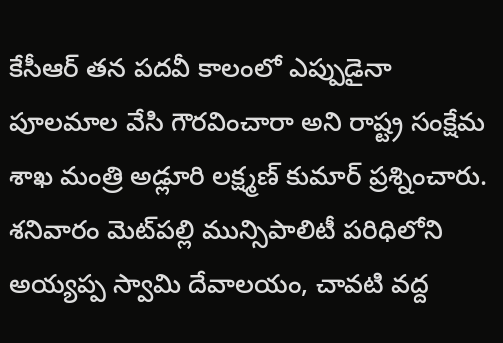కేసీఆర్ తన పదవీ కాలంలో ఎప్పుడైనా పూలమాల వేసి గౌరవించారా అని రాష్ట్ర సంక్షేమ శాఖ మంత్రి అడ్లూరి లక్ష్మణ్ కుమార్ ప్రశ్నించారు. శనివారం మెట్‌పల్లి మున్సిపాలిటీ పరిధిలోని అయ్యప్ప స్వామి దేవాలయం, చావటి వద్ద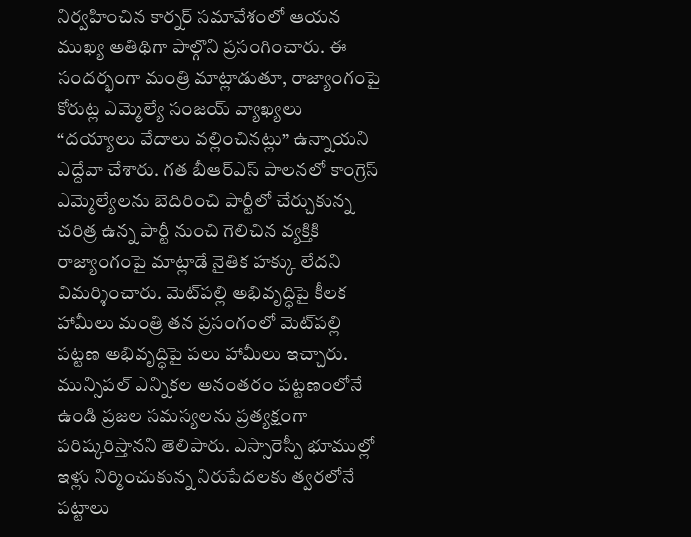నిర్వహించిన కార్నర్ సమావేశంలో ఆయన ముఖ్య అతిథిగా పాల్గొని ప్రసంగించారు. ఈ సందర్భంగా మంత్రి మాట్లాడుతూ, రాజ్యాంగంపై కోరుట్ల ఎమ్మెల్యే సంజయ్ వ్యాఖ్యలు “దయ్యాలు వేదాలు వల్లించినట్లు” ఉన్నాయని ఎద్దేవా చేశారు. గత బీఆర్ఎస్ పాలనలో కాంగ్రెస్ ఎమ్మెల్యేలను బెదిరించి పార్టీలో చేర్చుకున్న చరిత్ర ఉన్న పార్టీ నుంచి గెలిచిన వ్యక్తికి రాజ్యాంగంపై మాట్లాడే నైతిక హక్కు లేదని విమర్శించారు. మెట్‌పల్లి అభివృద్ధిపై కీలక హామీలు మంత్రి తన ప్రసంగంలో మెట్‌పల్లి పట్టణ అభివృద్ధిపై పలు హామీలు ఇచ్చారు. మున్సిపల్ ఎన్నికల అనంతరం పట్టణంలోనే ఉండి ప్రజల సమస్యలను ప్రత్యక్షంగా పరిష్కరిస్తానని తెలిపారు. ఎస్సారెస్పీ భూముల్లో ఇళ్లు నిర్మించుకున్న నిరుపేదలకు త్వరలోనే పట్టాలు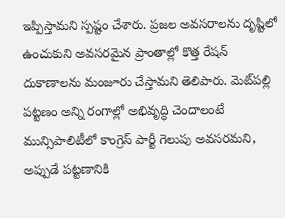ఇప్పిస్తామని స్పష్టం చేశారు. ప్రజల అవసరాలను దృష్టిలో ఉంచుకుని అవసరమైన ప్రాంతాల్లో కొత్త రేషన్ దుకాణాలను మంజూరు చేస్తామని తెలిపారు. మెట్‌పల్లి పట్టణం అన్ని రంగాల్లో అభివృద్ధి చెందాలంటే మున్సిపాలిటీలో కాంగ్రెస్ పార్టీ గెలుపు అవసరమని, అప్పుడే పట్టణానికి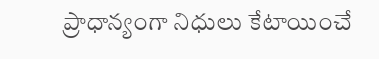ప్రాధాన్యంగా నిధులు కేటాయించే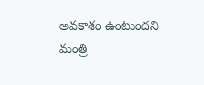అవకాశం ఉంటుందని మంత్రి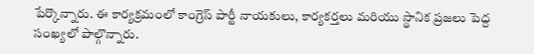పేర్కొన్నారు. ఈ కార్యక్రమంలో కాంగ్రెస్ పార్టీ నాయకులు, కార్యకర్తలు మరియు స్థానిక ప్రజలు పెద్ద సంఖ్యలో పాల్గొన్నారు.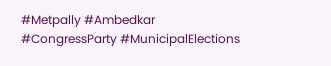#Metpally #Ambedkar #CongressParty #MunicipalElections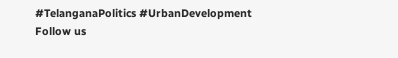#TelanganaPolitics #UrbanDevelopment Follow us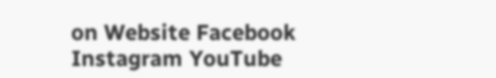on Website Facebook Instagram YouTube